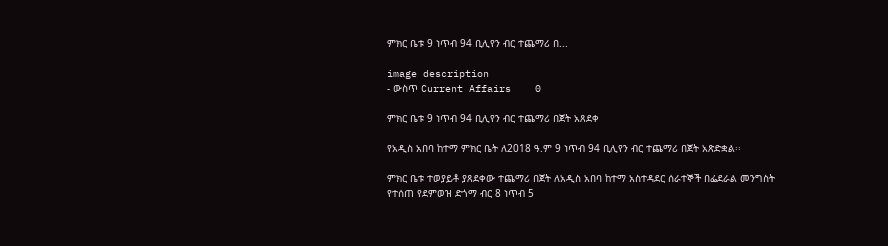ምክር ቤቱ 9 ነጥብ 94 ቢሊየን ብር ተጨማሪ በ...

image description
- ውስጥ Current Affairs    0

ምክር ቤቱ 9 ነጥብ 94 ቢሊየን ብር ተጨማሪ በጀት አጸደቀ

የአዲስ አበባ ከተማ ምክር ቤት ለ2018 ዓ.ም 9 ነጥብ 94 ቢሊየን ብር ተጨማሪ በጀት አጽድቋል፡፡

ምክር ቤቱ ተወያይቶ ያጸደቀው ተጨማሪ በጀት ለአዲስ አበባ ከተማ አስተዳደር ሰራተኞች በፌደራል መንግስት የተሰጠ የደምወዝ ድጎማ ብር 8 ነጥብ 5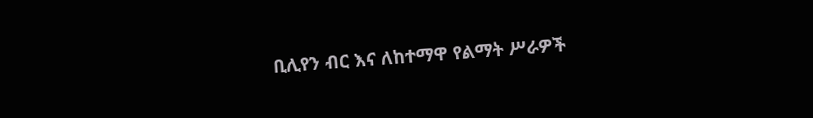ቢሊየን ብር እና ለከተማዋ የልማት ሥራዎች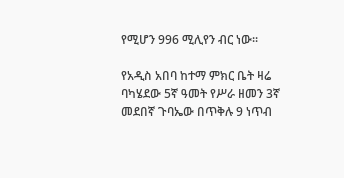የሚሆን 996 ሚሊየን ብር ነው፡፡

የአዲስ አበባ ከተማ ምክር ቤት ዛሬ ባካሄደው 5ኛ ዓመት የሥራ ዘመን 3ኛ መደበኛ ጉባኤው በጥቅሉ 9 ነጥብ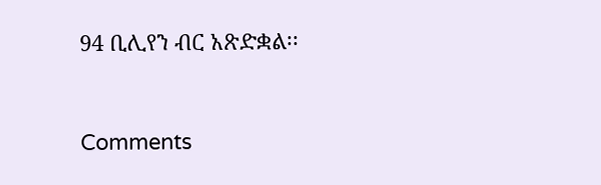94 ቢሊየን ብር አጽድቋል፡፡


Comments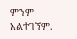ምንም አልተገኘም.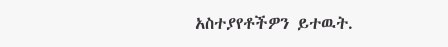አስተያየቶችዎን ይተዉት.